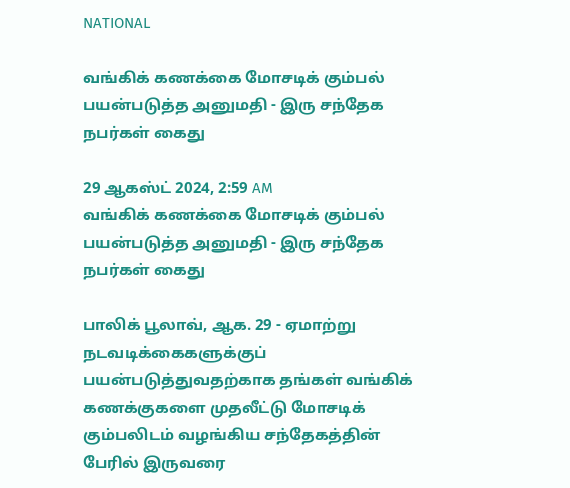NATIONAL

வங்கிக் கணக்கை மோசடிக் கும்பல் பயன்படுத்த அனுமதி - இரு சந்தேக நபர்கள் கைது

29 ஆகஸ்ட் 2024, 2:59 AM
வங்கிக் கணக்கை மோசடிக் கும்பல் பயன்படுத்த அனுமதி - இரு சந்தேக நபர்கள் கைது

பாலிக் பூலாவ், ஆக. 29 - ஏமாற்று நடவடிக்கைகளுக்குப் பயன்படுத்துவதற்காக தங்கள் வங்கிக் கணக்குகளை முதலீட்டு மோசடிக் கும்பலிடம் வழங்கிய சந்தேகத்தின் பேரில் இருவரை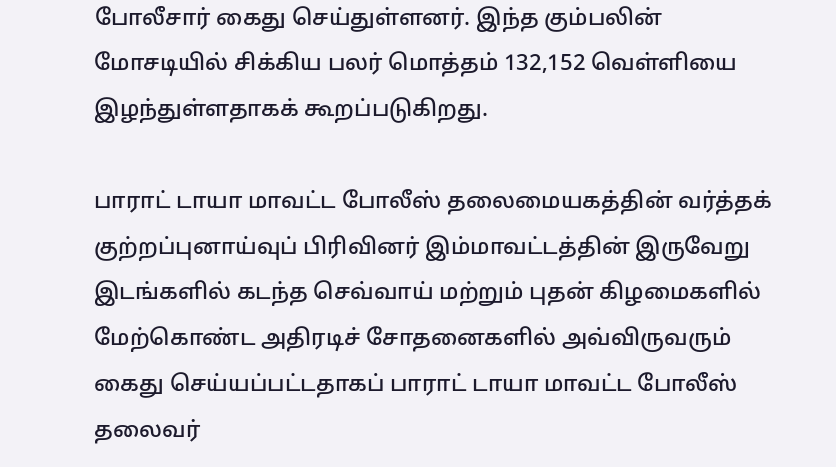போலீசார் கைது செய்துள்ளனர். இந்த கும்பலின் மோசடியில் சிக்கிய பலர் மொத்தம் 132,152 வெள்ளியை இழந்துள்ளதாகக் கூறப்படுகிறது.

பாராட் டாயா மாவட்ட போலீஸ் தலைமையகத்தின் வர்த்தக் குற்றப்புனாய்வுப் பிரிவினர் இம்மாவட்டத்தின் இருவேறு இடங்களில் கடந்த செவ்வாய் மற்றும் புதன் கிழமைகளில் மேற்கொண்ட அதிரடிச் சோதனைகளில் அவ்விருவரும் கைது செய்யப்பட்டதாகப் பாராட் டாயா மாவட்ட போலீஸ் தலைவர்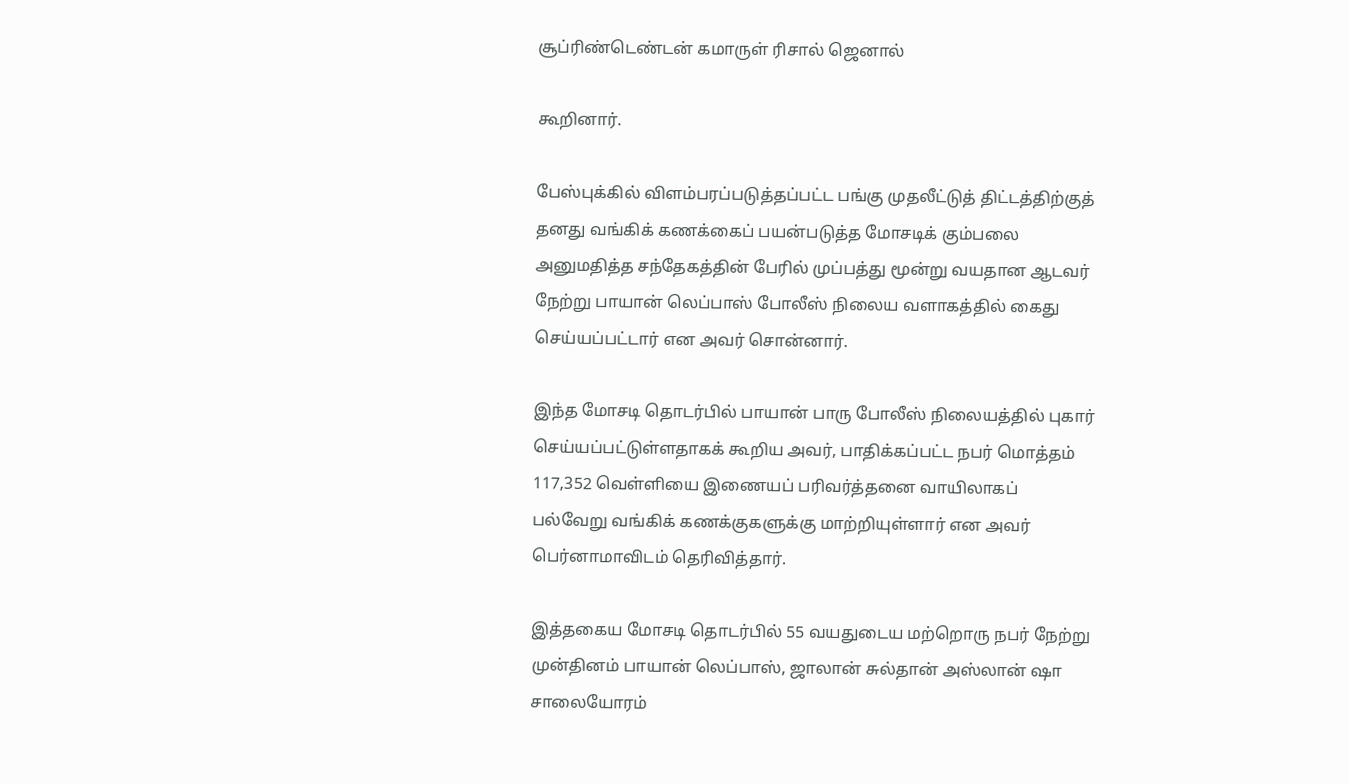சூப்ரிண்டெண்டன் கமாருள் ரிசால் ஜெனால்

கூறினார்.

பேஸ்புக்கில் விளம்பரப்படுத்தப்பட்ட பங்கு முதலீட்டுத் திட்டத்திற்குத் தனது வங்கிக் கணக்கைப் பயன்படுத்த மோசடிக் கும்பலை அனுமதித்த சந்தேகத்தின் பேரில் முப்பத்து மூன்று வயதான ஆடவர் நேற்று பாயான் லெப்பாஸ் போலீஸ் நிலைய வளாகத்தில் கைது செய்யப்பட்டார் என அவர் சொன்னார்.

இந்த மோசடி தொடர்பில் பாயான் பாரு போலீஸ் நிலையத்தில் புகார் செய்யப்பட்டுள்ளதாகக் கூறிய அவர், பாதிக்கப்பட்ட நபர் மொத்தம் 117,352 வெள்ளியை இணையப் பரிவர்த்தனை வாயிலாகப் பல்வேறு வங்கிக் கணக்குகளுக்கு மாற்றியுள்ளார் என அவர் பெர்னாமாவிடம் தெரிவித்தார்.

இத்தகைய மோசடி தொடர்பில் 55 வயதுடைய மற்றொரு நபர் நேற்று முன்தினம் பாயான் லெப்பாஸ், ஜாலான் சுல்தான் அஸ்லான் ஷா சாலையோரம்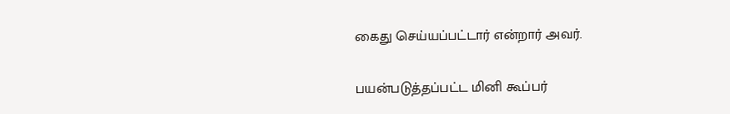கைது செய்யப்பட்டார் என்றார் அவர்.

பயன்படுத்தப்பட்ட மினி கூப்பர்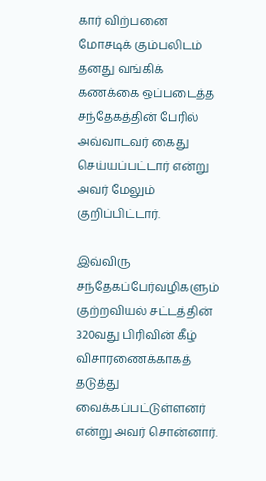கார் விற்பனை மோசடிக் கும்பலிடம் தனது வங்கிக் கணக்கை ஒப்படைத்த சந்தேகத்தின் பேரில் அவ்வாடவர் கைது செய்யப்பட்டார் என்று அவர் மேலும் குறிப்பிட்டார்.

இவ்விரு சந்தேகப்பேர்வழிகளும் குற்றவியல் சட்டத்தின் 320வது பிரிவின் கீழ் விசாரணைக்காகத் தடுத்து வைக்கப்பட்டுள்ளனர் என்று அவர் சொன்னார்.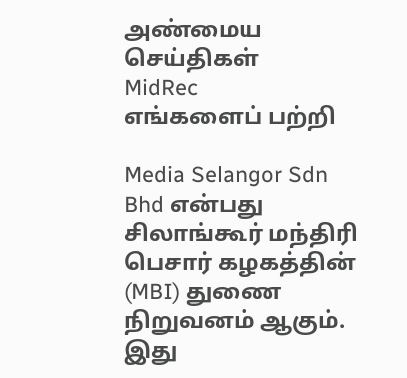அண்மைய செய்திகள்
MidRec
எங்களைப் பற்றி

Media Selangor Sdn Bhd என்பது சிலாங்கூர் மந்திரி பெசார் கழகத்தின் (MBI) துணை நிறுவனம் ஆகும். இது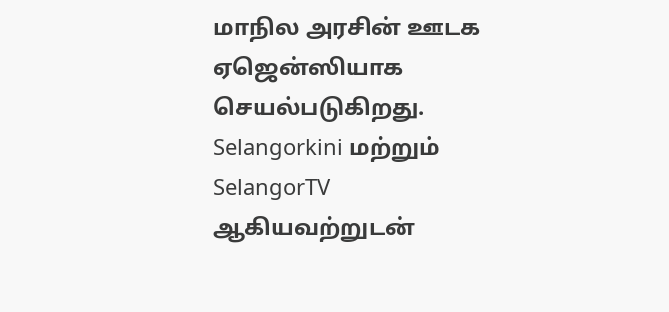மாநில அரசின் ஊடக ஏஜென்ஸியாக செயல்படுகிறது. Selangorkini மற்றும் SelangorTV ஆகியவற்றுடன்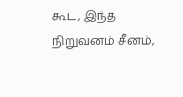கூட, இந்த நிறுவனம் சீனம்,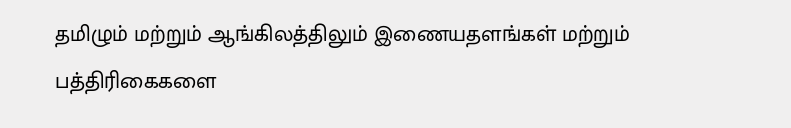தமிழும் மற்றும் ஆங்கிலத்திலும் இணையதளங்கள் மற்றும் பத்திரிகைகளை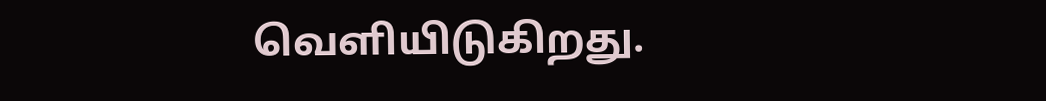வெளியிடுகிறது.